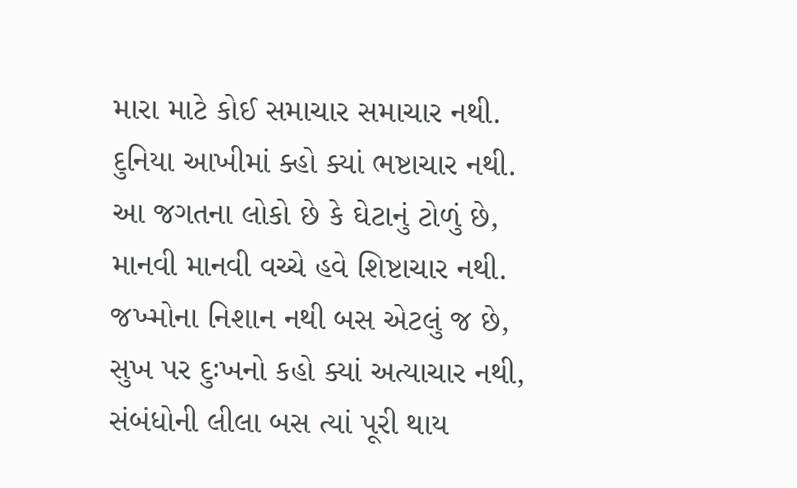મારા માટે કોઈ સમાચાર સમાચાર નથી.
દુનિયા આખીમાં ક્હો ક્યાં ભષ્ટાચાર નથી.
આ જગતના લોકો છે કે ઘેટાનું ટોળું છે,
માનવી માનવી વચ્ચે હવે શિષ્ટાચાર નથી.
જખ્મોના નિશાન નથી બસ એટલું જ છે,
સુખ પર દુઃખનો કહો ક્યાં અત્યાચાર નથી,
સંબંધોની લીલા બસ ત્યાં પૂરી થાય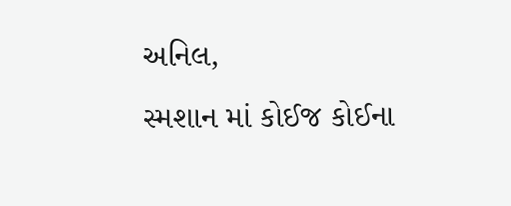અનિલ,
સ્મશાન માં કોઈજ કોઈના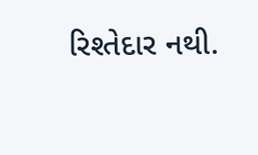રિશ્તેદાર નથી.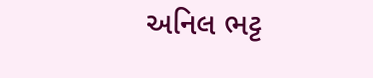અનિલ ભટ્ટ